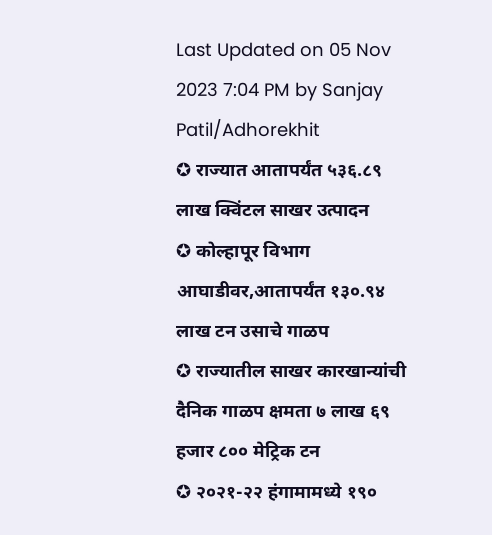Last Updated on 05 Nov 2023 7:04 PM by Sanjay Patil/Adhorekhit
✪ राज्यात आतापर्यंत ५३६.८९ लाख क्विंटल साखर उत्पादन
✪ कोल्हापूर विभाग आघाडीवर,आतापर्यंत १३०.९४ लाख टन उसाचे गाळप
✪ राज्यातील साखर कारखान्यांची दैनिक गाळप क्षमता ७ लाख ६९ हजार ८०० मेट्रिक टन
✪ २०२१-२२ हंगामामध्ये १९०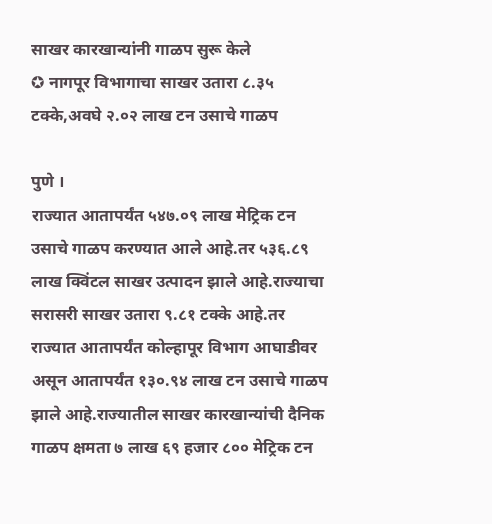साखर कारखान्यांनी गाळप सुरू केले
✪ नागपूर विभागाचा साखर उतारा ८.३५ टक्के,अवघे २.०२ लाख टन उसाचे गाळप

पुणे ।
राज्यात आतापर्यंत ५४७.०९ लाख मेट्रिक टन उसाचे गाळप करण्यात आले आहे.तर ५३६.८९ लाख क्विंटल साखर उत्पादन झाले आहे.राज्याचा सरासरी साखर उतारा ९.८१ टक्के आहे.तर राज्यात आतापर्यंत कोल्हापूर विभाग आघाडीवर असून आतापर्यंत १३०.९४ लाख टन उसाचे गाळप झाले आहे.राज्यातील साखर कारखान्यांची दैनिक गाळप क्षमता ७ लाख ६९ हजार ८०० मेट्रिक टन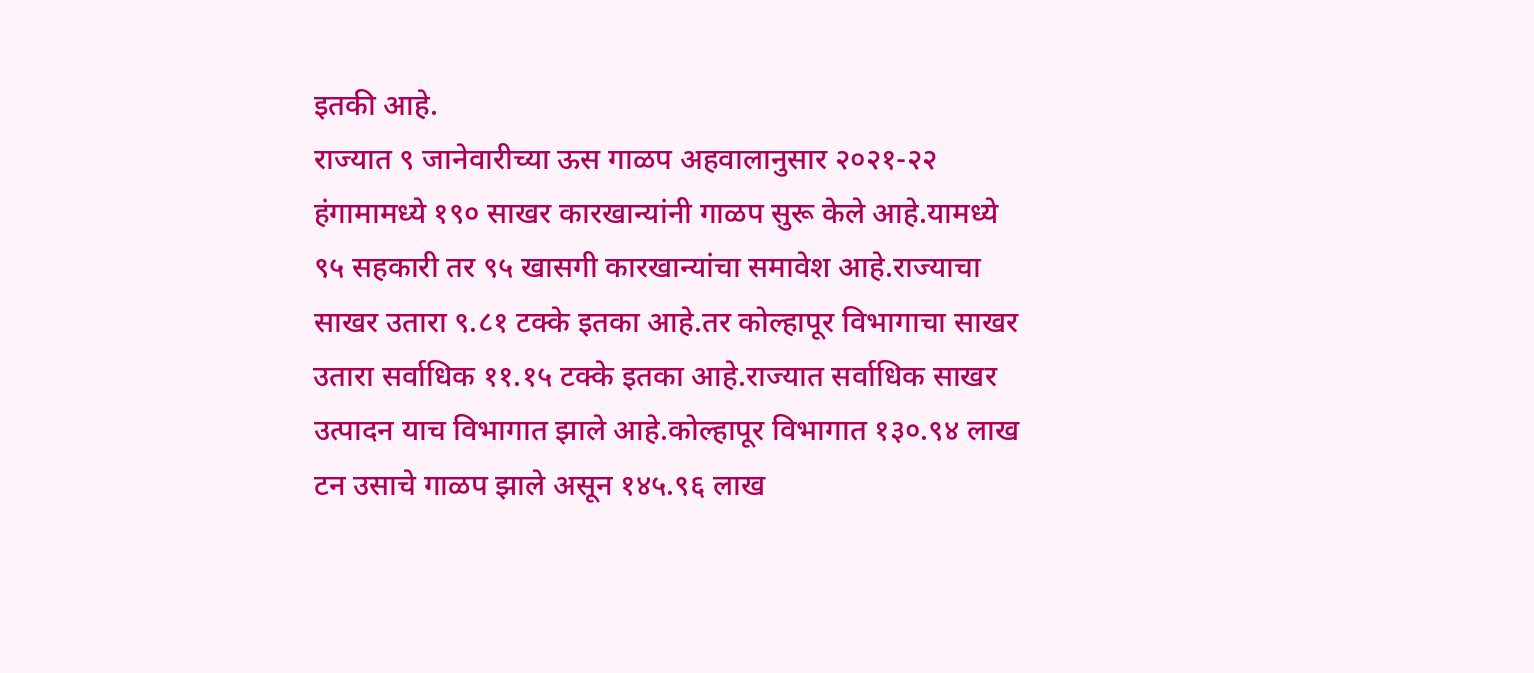इतकी आहे.
राज्यात ९ जानेवारीच्या ऊस गाळप अहवालानुसार २०२१-२२ हंगामामध्ये १९० साखर कारखान्यांनी गाळप सुरू केले आहे.यामध्ये ९५ सहकारी तर ९५ खासगी कारखान्यांचा समावेश आहे.राज्याचा साखर उतारा ९.८१ टक्के इतका आहे.तर कोल्हापूर विभागाचा साखर उतारा सर्वाधिक ११.१५ टक्के इतका आहे.राज्यात सर्वाधिक साखर उत्पादन याच विभागात झाले आहे.कोल्हापूर विभागात १३०.९४ लाख टन उसाचे गाळप झाले असून १४५.९६ लाख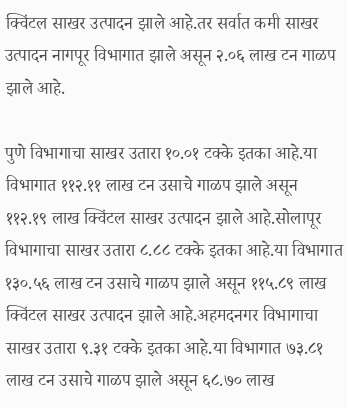क्विंटल साखर उत्पादन झाले आहे.तर सर्वात कमी साखर उत्पादन नागपूर विभागात झाले असून २.०६ लाख टन गाळप झाले आहे.

पुणे विभागाचा साखर उतारा १०.०१ टक्के इतका आहे.या विभागात ११२.११ लाख टन उसाचे गाळप झाले असून ११२.१९ लाख क्विंटल साखर उत्पादन झाले आहे.सोलापूर विभागाचा साखर उतारा ८.८८ टक्के इतका आहे.या विभागात १३०.५६ लाख टन उसाचे गाळप झाले असून ११५.८९ लाख क्विंटल साखर उत्पादन झाले आहे.अहमदनगर विभागाचा साखर उतारा ९.३१ टक्के इतका आहे.या विभागात ७३.८१ लाख टन उसाचे गाळप झाले असून ६८.७० लाख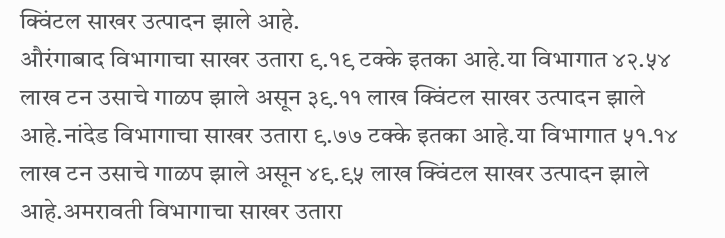क्विंटल साखर उत्पादन झाले आहे.
औरंगाबाद विभागाचा साखर उतारा ९.१९ टक्के इतका आहे.या विभागात ४२.५४ लाख टन उसाचे गाळप झाले असून ३९.११ लाख क्विंटल साखर उत्पादन झाले आहे.नांदेड विभागाचा साखर उतारा ९.७७ टक्के इतका आहे.या विभागात ५१.१४ लाख टन उसाचे गाळप झाले असून ४९.९५ लाख क्विंटल साखर उत्पादन झाले आहे.अमरावती विभागाचा साखर उतारा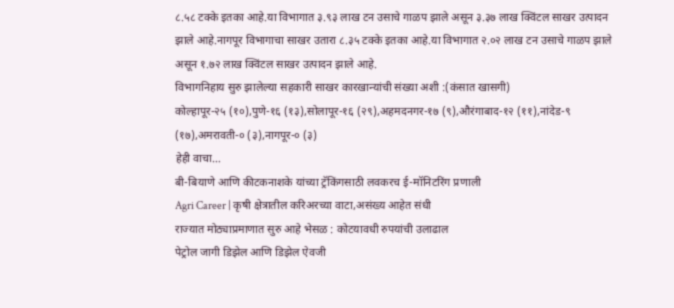८.५८ टक्के इतका आहे.या विभागात ३.९३ लाख टन उसाचे गाळप झाले असून ३.३७ लाख क्विंटल साखर उत्पादन झाले आहे.नागपूर विभागाचा साखर उतारा ८.३५ टक्के इतका आहे.या विभागात २.०२ लाख टन उसाचे गाळप झाले असून १.७२ लाख क्विंटल साखर उत्पादन झाले आहे.
विभागनिहाय सुरु झालेल्या सहकारी साखर कारखान्यांची संख्या अशी :(कंसात खासगी)
कोल्हापूर-२५ (१०),पुणे-१६ (१३),सोलापूर-१६ (२९),अहमदनगर-१७ (९),औरंगाबाद-१२ (११),नांदेड-९ (१७),अमरावती-० (३),नागपूर-० (३)
हेही वाचा…
बी-बियाणे आणि कीटकनाशके यांच्या ट्रॅकिंगसाठी लवकरच ई-मॉनिटरिंग प्रणाली
Agri Career | कृषी क्षेत्रातील करिअरच्या वाटा,असंख्य आहेत संधी
राज्यात मोठ्याप्रमाणात सुरु आहे भेसळ : कोटयावधी रुपयांची उलाढाल
पेट्रोल जागी डिझेल आणि डिझेल ऐवजी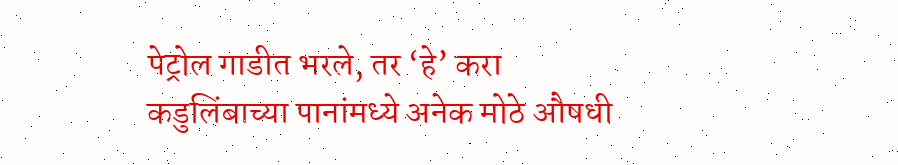पेट्रोल गाडीत भरले, तर ‘हे’ करा
कडुलिंबाच्या पानांमध्ये अनेक मोठे औषधी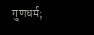गुणधर्म;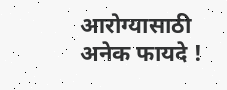आरोग्यासाठी अनेक फायदे !